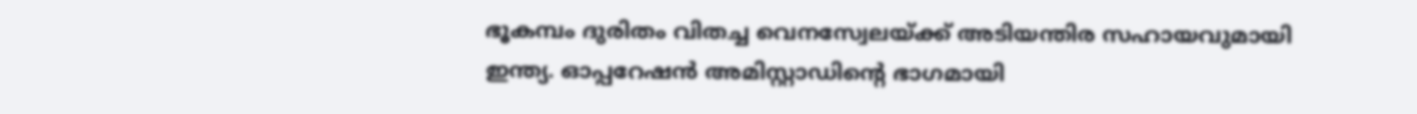ഭൂകമ്പം ദുരിതം വിതച്ച വെനസ്വേലയ്ക്ക് അടിയന്തിര സഹായവുമായി ഇന്ത്യ. ഓപ്പറേഷൻ അമിസ്റ്റാഡിന്റെ ഭാഗമായി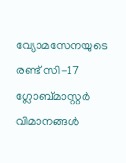വ്യോമസേനയുടെ രണ്ട് സി-17 ഗ്ലോബ്മാസ്റ്റർ വിമാനങ്ങൾ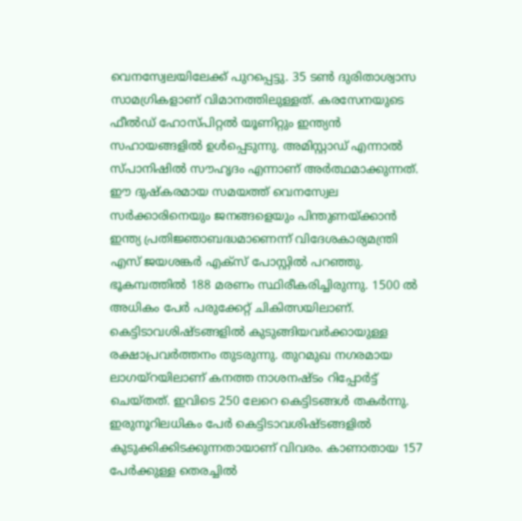വെനസ്വേലയിലേക്ക് പുറപ്പെട്ടു. 35 ടൺ ദുരിതാശ്വാസ സാമഗ്രികളാണ് വിമാനത്തിലുള്ളത്. കരസേനയുടെ ഫീൽഡ് ഹോസ്പിറ്റൽ യൂണിറ്റും ഇന്ത്യൻ സഹായങ്ങളിൽ ഉൾപ്പെടുന്നു. അമിസ്റ്റാഡ് എന്നാൽ സ്പാനിഷിൽ സൗഹൃദം എന്നാണ് അർത്ഥമാക്കുന്നത്. ഈ ദുഷ്കരമായ സമയത്ത് വെനസ്വേല സർക്കാരിനെയും ജനങ്ങളെയും പിന്തുണയ്ക്കാൻ ഇന്ത്യ പ്രതിജ്ഞാബദ്ധമാണെന്ന് വിദേശകാര്യമന്ത്രി എസ് ജയശങ്കർ എക്സ് പോസ്റ്റിൽ പറഞ്ഞു. ഭൂകമ്പത്തിൽ 188 മരണം സ്ഥിരീകരിച്ചിരുന്നു. 1500 ൽ അധികം പേർ പരുക്കേറ്റ് ചികിത്സയിലാണ്. കെട്ടിടാവശിഷ്ടങ്ങളിൽ കുടുങ്ങിയവർക്കായുള്ള രക്ഷാപ്രവർത്തനം തുടരുന്നു. തുറമുഖ നഗരമായ ലാഗയ്റയിലാണ് കനത്ത നാശനഷ്ടം റിപ്പോർട്ട് ചെയ്തത്. ഇവിടെ 250 ലേറെ കെട്ടിടങ്ങൾ തകർന്നു. ഇരുനൂറിലധികം പേർ കെട്ടിടാവശിഷ്ടങ്ങളിൽ കുടുക്കിക്കിടക്കുന്നതായാണ് വിവരം. കാണാതായ 157 പേർക്കുള്ള തെരച്ചിൽ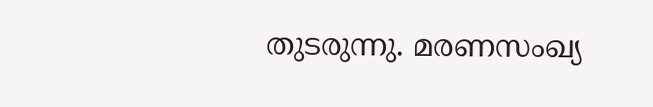തുടരുന്നു. മരണസംഖ്യ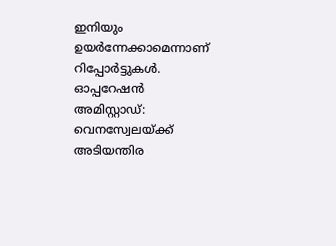ഇനിയും ഉയർന്നേക്കാമെന്നാണ് റിപ്പോർട്ടുകൾ.
ഓപ്പറേഷൻ അമിസ്റ്റാഡ്: വെനസ്വേലയ്ക്ക് അടിയന്തിര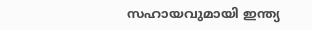സഹായവുമായി ഇന്ത്യ